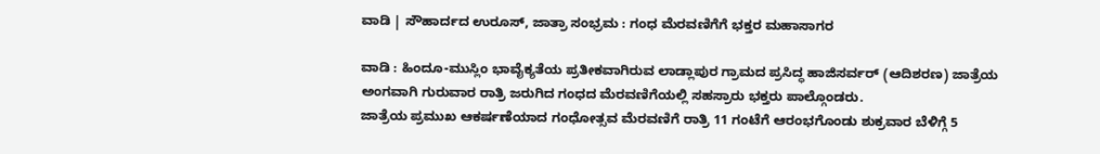ವಾಡಿ | ಸೌಹಾರ್ದದ ಉರೂಸ್, ಜಾತ್ರಾ ಸಂಭ್ರಮ : ಗಂಧ ಮೆರವಣಿಗೆಗೆ ಭಕ್ತರ ಮಹಾಸಾಗರ

ವಾಡಿ : ಹಿಂದೂ-ಮುಸ್ಲಿಂ ಭಾವೈಕ್ಯತೆಯ ಪ್ರತೀಕವಾಗಿರುವ ಲಾಡ್ಲಾಪುರ ಗ್ರಾಮದ ಪ್ರಸಿದ್ಧ ಹಾಜಿಸರ್ವರ್ (ಆದಿಶರಣ) ಜಾತ್ರೆಯ ಅಂಗವಾಗಿ ಗುರುವಾರ ರಾತ್ರಿ ಜರುಗಿದ ಗಂಧದ ಮೆರವಣಿಗೆಯಲ್ಲಿ ಸಹಸ್ರಾರು ಭಕ್ತರು ಪಾಲ್ಗೊಂಡರು.
ಜಾತ್ರೆಯ ಪ್ರಮುಖ ಆಕರ್ಷಣೆಯಾದ ಗಂಧೋತ್ಸವ ಮೆರವಣಿಗೆ ರಾತ್ರಿ 11 ಗಂಟೆಗೆ ಆರಂಭಗೊಂಡು ಶುಕ್ರವಾರ ಬೆಳಿಗ್ಗೆ 5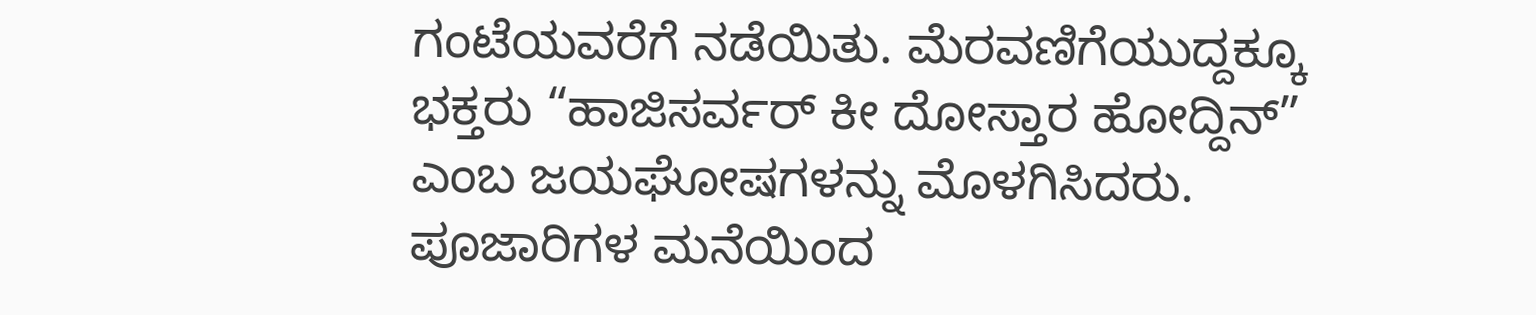ಗಂಟೆಯವರೆಗೆ ನಡೆಯಿತು. ಮೆರವಣಿಗೆಯುದ್ದಕ್ಕೂ ಭಕ್ತರು “ಹಾಜಿಸರ್ವರ್ ಕೀ ದೋಸ್ತಾರ ಹೋದ್ದಿನ್” ಎಂಬ ಜಯಘೋಷಗಳನ್ನು ಮೊಳಗಿಸಿದರು.
ಪೂಜಾರಿಗಳ ಮನೆಯಿಂದ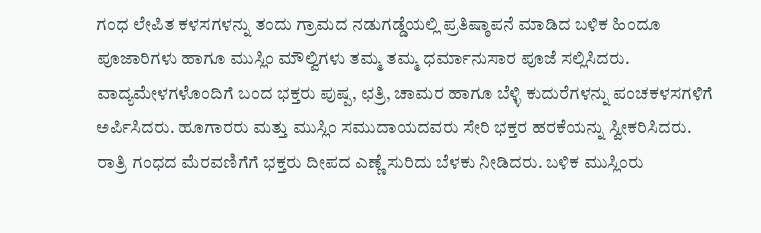ಗಂಧ ಲೇಪಿತ ಕಳಸಗಳನ್ನು ತಂದು ಗ್ರಾಮದ ನಡುಗಡ್ಡೆಯಲ್ಲಿ ಪ್ರತಿಷ್ಠಾಪನೆ ಮಾಡಿದ ಬಳಿಕ ಹಿಂದೂ ಪೂಜಾರಿಗಳು ಹಾಗೂ ಮುಸ್ಲಿಂ ಮೌಲ್ವಿಗಳು ತಮ್ಮ ತಮ್ಮ ಧರ್ಮಾನುಸಾರ ಪೂಜೆ ಸಲ್ಲಿಸಿದರು. ವಾದ್ಯಮೇಳಗಳೊಂದಿಗೆ ಬಂದ ಭಕ್ತರು ಪುಷ್ಪ, ಛತ್ರಿ, ಚಾಮರ ಹಾಗೂ ಬೆಳ್ಳಿ ಕುದುರೆಗಳನ್ನು ಪಂಚಕಳಸಗಳಿಗೆ ಅರ್ಪಿಸಿದರು. ಹೂಗಾರರು ಮತ್ತು ಮುಸ್ಲಿಂ ಸಮುದಾಯದವರು ಸೇರಿ ಭಕ್ತರ ಹರಕೆಯನ್ನು ಸ್ವೀಕರಿಸಿದರು.
ರಾತ್ರಿ ಗಂಧದ ಮೆರವಣಿಗೆಗೆ ಭಕ್ತರು ದೀಪದ ಎಣ್ಣೆ ಸುರಿದು ಬೆಳಕು ನೀಡಿದರು. ಬಳಿಕ ಮುಸ್ಲಿಂರು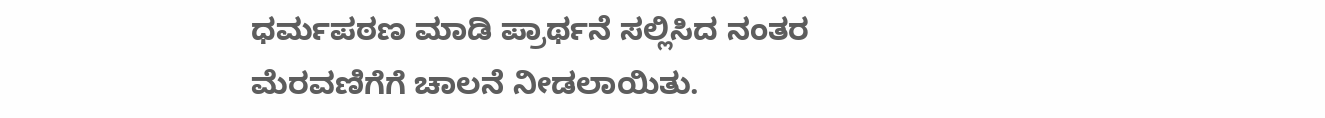ಧರ್ಮಪಠಣ ಮಾಡಿ ಪ್ರಾರ್ಥನೆ ಸಲ್ಲಿಸಿದ ನಂತರ ಮೆರವಣಿಗೆಗೆ ಚಾಲನೆ ನೀಡಲಾಯಿತು.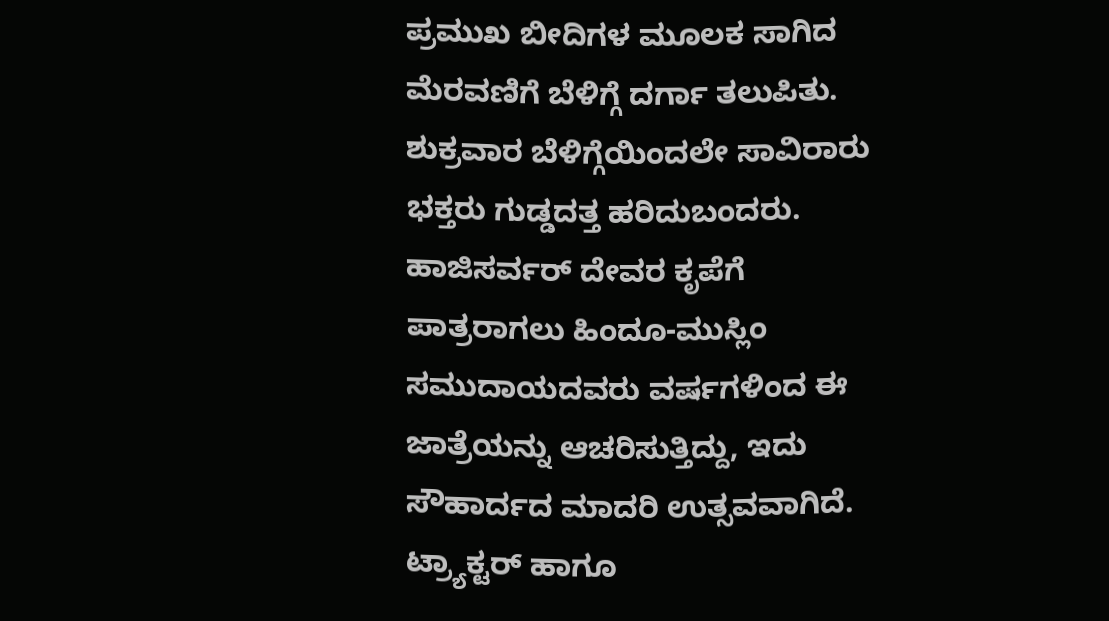ಪ್ರಮುಖ ಬೀದಿಗಳ ಮೂಲಕ ಸಾಗಿದ ಮೆರವಣಿಗೆ ಬೆಳಿಗ್ಗೆ ದರ್ಗಾ ತಲುಪಿತು.
ಶುಕ್ರವಾರ ಬೆಳಿಗ್ಗೆಯಿಂದಲೇ ಸಾವಿರಾರು ಭಕ್ತರು ಗುಡ್ಡದತ್ತ ಹರಿದುಬಂದರು. ಹಾಜಿಸರ್ವರ್ ದೇವರ ಕೃಪೆಗೆ ಪಾತ್ರರಾಗಲು ಹಿಂದೂ-ಮುಸ್ಲಿಂ ಸಮುದಾಯದವರು ವರ್ಷಗಳಿಂದ ಈ ಜಾತ್ರೆಯನ್ನು ಆಚರಿಸುತ್ತಿದ್ದು, ಇದು ಸೌಹಾರ್ದದ ಮಾದರಿ ಉತ್ಸವವಾಗಿದೆ.
ಟ್ರ್ಯಾಕ್ಟರ್ ಹಾಗೂ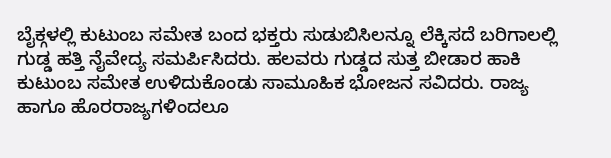ಬೈಕ್ಗಳಲ್ಲಿ ಕುಟುಂಬ ಸಮೇತ ಬಂದ ಭಕ್ತರು ಸುಡುಬಿಸಿಲನ್ನೂ ಲೆಕ್ಕಿಸದೆ ಬರಿಗಾಲಲ್ಲಿ ಗುಡ್ಡ ಹತ್ತಿ ನೈವೇದ್ಯ ಸಮರ್ಪಿಸಿದರು. ಹಲವರು ಗುಡ್ಡದ ಸುತ್ತ ಬೀಡಾರ ಹಾಕಿ ಕುಟುಂಬ ಸಮೇತ ಉಳಿದುಕೊಂಡು ಸಾಮೂಹಿಕ ಭೋಜನ ಸವಿದರು. ರಾಜ್ಯ ಹಾಗೂ ಹೊರರಾಜ್ಯಗಳಿಂದಲೂ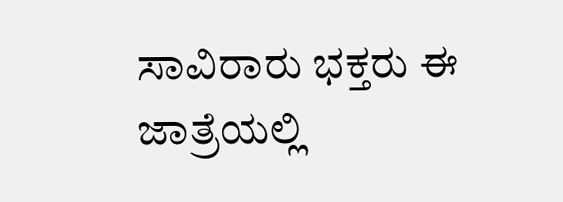ಸಾವಿರಾರು ಭಕ್ತರು ಈ ಜಾತ್ರೆಯಲ್ಲಿ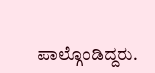ಪಾಲ್ಗೊಂಡಿದ್ದರು.